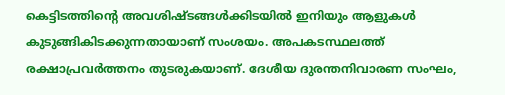കെട്ടിടത്തിന്റെ അവശിഷ്ടങ്ങൾക്കിടയിൽ ഇനിയും ആളുകൾ കുടുങ്ങികിടക്കുന്നതായാണ് സംശയം. അപകടസ്ഥലത്ത് രക്ഷാപ്രവർത്തനം തുടരുകയാണ്. ദേശീയ ദുരന്തനിവാരണ സംഘം,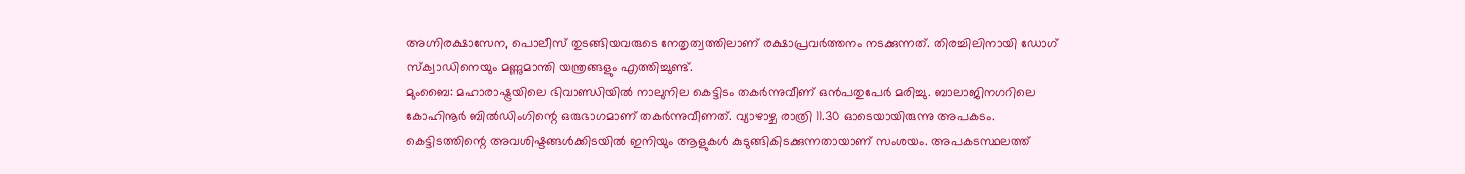അഗ്നിരക്ഷാസേന, പൊലീസ് തുടങ്ങിയവരുടെ നേതൃത്വത്തിലാണ് രക്ഷാപ്രവർത്തനം നടക്കുന്നത്. തിരച്ചിലിനായി ഡോഗ് സ്ക്വാഡിനെയും മണ്ണുമാന്തി യന്ത്രങ്ങളും എത്തിച്ചുണ്ട്.
മുംബൈ: മഹാരാഷ്ട്രയിലെ ഭിവാണ്ഡിയിൽ നാലുനില കെട്ടിടം തകർന്നുവീണ് ഒൻപതുപേർ മരിച്ചു. ബാലാജിനഗറിലെ കോഹിനൂർ ബിൽഡിംഗിന്റെ ഒരുഭാഗമാണ് തകർന്നുവീണത്. വ്യാഴാഴ്ച രാത്രി 11.30 ഓടെയായിരുന്നു അപകടം.
കെട്ടിടത്തിന്റെ അവശിഷ്ടങ്ങൾക്കിടയിൽ ഇനിയും ആളുകൾ കുടുങ്ങികിടക്കുന്നതായാണ് സംശയം. അപകടസ്ഥലത്ത്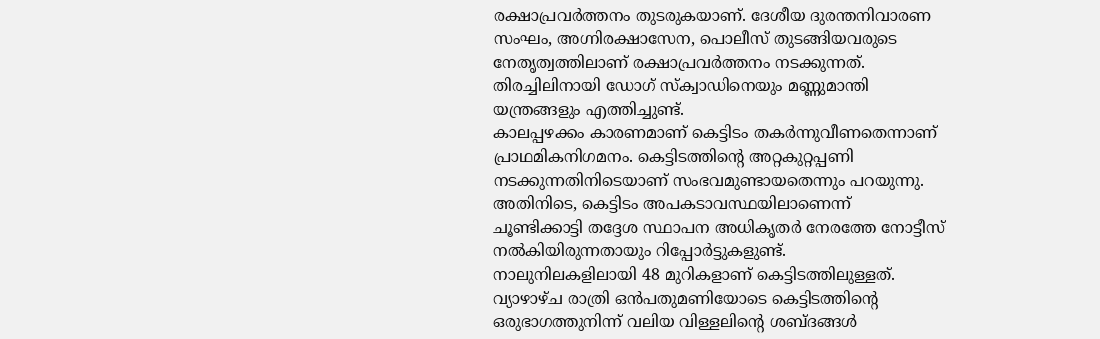രക്ഷാപ്രവർത്തനം തുടരുകയാണ്. ദേശീയ ദുരന്തനിവാരണ സംഘം, അഗ്നിരക്ഷാസേന, പൊലീസ് തുടങ്ങിയവരുടെ നേതൃത്വത്തിലാണ് രക്ഷാപ്രവർത്തനം നടക്കുന്നത്. തിരച്ചിലിനായി ഡോഗ് സ്ക്വാഡിനെയും മണ്ണുമാന്തി യന്ത്രങ്ങളും എത്തിച്ചുണ്ട്.
കാലപ്പഴക്കം കാരണമാണ് കെട്ടിടം തകർന്നുവീണതെന്നാണ് പ്രാഥമികനിഗമനം. കെട്ടിടത്തിന്റെ അറ്റകുറ്റപ്പണി നടക്കുന്നതിനിടെയാണ് സംഭവമുണ്ടായതെന്നും പറയുന്നു. അതിനിടെ, കെട്ടിടം അപകടാവസ്ഥയിലാണെന്ന് ചൂണ്ടിക്കാട്ടി തദ്ദേശ സ്ഥാപന അധികൃതർ നേരത്തേ നോട്ടീസ് നൽകിയിരുന്നതായും റിപ്പോർട്ടുകളുണ്ട്.
നാലുനിലകളിലായി 48 മുറികളാണ് കെട്ടിടത്തിലുള്ളത്. വ്യാഴാഴ്ച രാത്രി ഒൻപതുമണിയോടെ കെട്ടിടത്തിന്റെ ഒരുഭാഗത്തുനിന്ന് വലിയ വിള്ളലിന്റെ ശബ്ദങ്ങൾ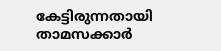കേട്ടിരുന്നതായി താമസക്കാർ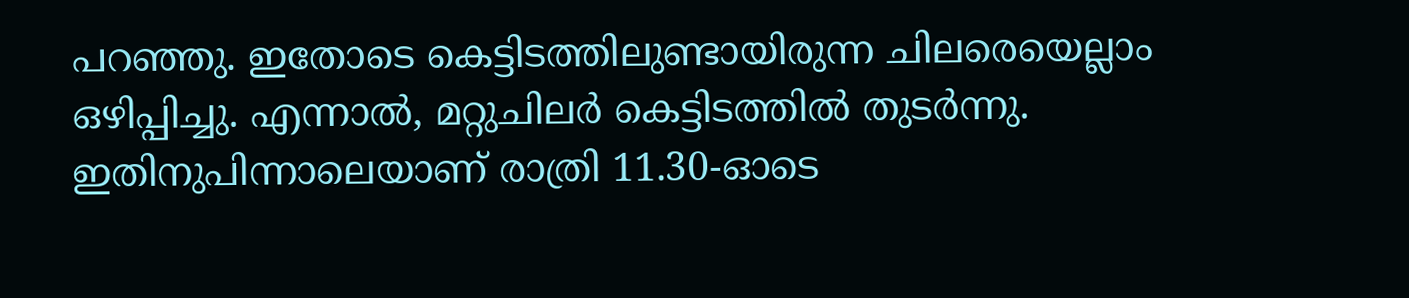പറഞ്ഞു. ഇതോടെ കെട്ടിടത്തിലുണ്ടായിരുന്ന ചിലരെയെല്ലാം ഒഴിപ്പിച്ചു. എന്നാൽ, മറ്റുചിലർ കെട്ടിടത്തിൽ തുടർന്നു. ഇതിനുപിന്നാലെയാണ് രാത്രി 11.30-ഓടെ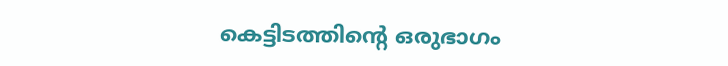കെട്ടിടത്തിന്റെ ഒരുഭാഗം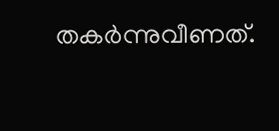തകർന്നുവീണത്.